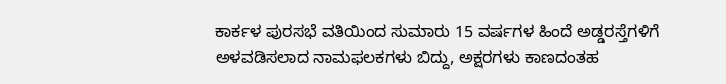ಕಾರ್ಕಳ ಪುರಸಭೆ ವತಿಯಿಂದ ಸುಮಾರು 15 ವರ್ಷಗಳ ಹಿಂದೆ ಅಡ್ಡರಸ್ತೆಗಳಿಗೆ ಅಳವಡಿಸಲಾದ ನಾಮಫಲಕಗಳು ಬಿದ್ದು, ಅಕ್ಷರಗಳು ಕಾಣದಂತಹ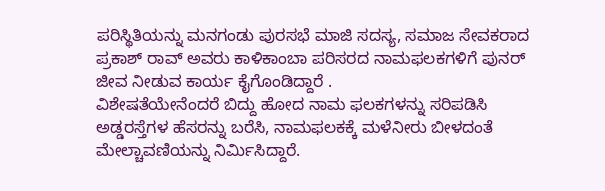ಪರಿಸ್ಥಿತಿಯನ್ನು ಮನಗಂಡು ಪುರಸಭೆ ಮಾಜಿ ಸದಸ್ಯ, ಸಮಾಜ ಸೇವಕರಾದ ಪ್ರಕಾಶ್ ರಾವ್ ಅವರು ಕಾಳಿಕಾಂಬಾ ಪರಿಸರದ ನಾಮಫಲಕಗಳಿಗೆ ಪುನರ್ ಜೀವ ನೀಡುವ ಕಾರ್ಯ ಕೈಗೊಂಡಿದ್ದಾರೆ .
ವಿಶೇಷತೆಯೇನೆಂದರೆ ಬಿದ್ದು ಹೋದ ನಾಮ ಫಲಕಗಳನ್ನು ಸರಿಪಡಿಸಿ ಅಡ್ಡರಸ್ತೆಗಳ ಹೆಸರನ್ನು ಬರೆಸಿ, ನಾಮಫಲಕಕ್ಕೆ ಮಳೆನೀರು ಬೀಳದಂತೆ ಮೇಲ್ಚಾವಣಿಯನ್ನು ನಿರ್ಮಿಸಿದ್ದಾರೆ.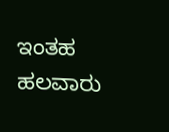ಇಂತಹ ಹಲವಾರು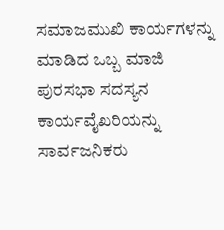ಸಮಾಜಮುಖಿ ಕಾರ್ಯಗಳನ್ನು ಮಾಡಿದ ಒಬ್ಬ ಮಾಜಿ ಪುರಸಭಾ ಸದಸ್ಯನ ಕಾರ್ಯವೈಖರಿಯನ್ನು ಸಾರ್ವಜನಿಕರು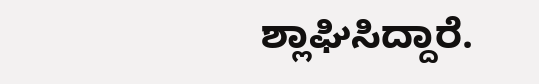ಶ್ಲಾಘಿಸಿದ್ದಾರೆ.